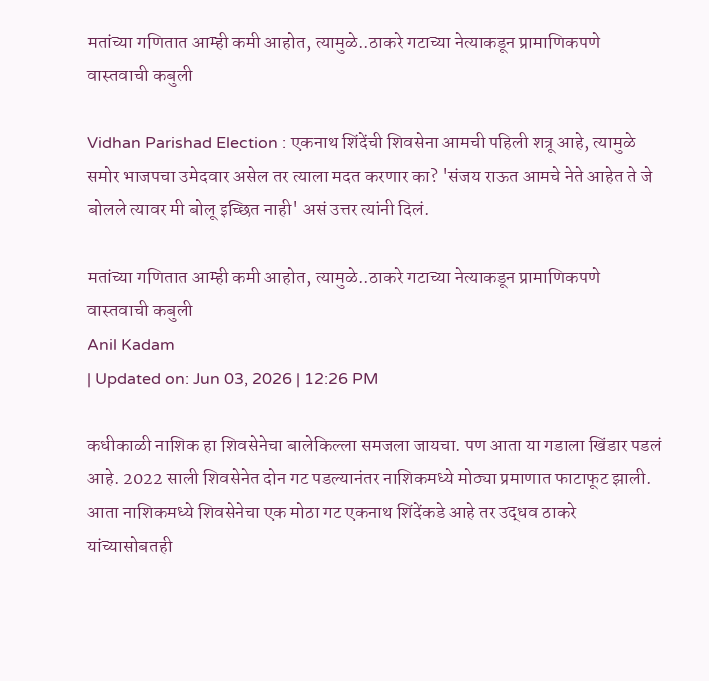मतांच्या गणितात आम्ही कमी आहोत, त्यामुळे..ठाकरे गटाच्या नेत्याकडून प्रामाणिकपणे वास्तवाची कबुली

Vidhan Parishad Election : एकनाथ शिंदेंची शिवसेना आमची पहिली शत्रू आहे, त्यामुळे समोर भाजपचा उमेदवार असेल तर त्याला मदत करणार का? 'संजय राऊत आमचे नेते आहेत ते जे बोलले त्यावर मी बोलू इच्छित नाही' असं उत्तर त्यांनी दिलं.

मतांच्या गणितात आम्ही कमी आहोत, त्यामुळे..ठाकरे गटाच्या नेत्याकडून प्रामाणिकपणे वास्तवाची कबुली
Anil Kadam
| Updated on: Jun 03, 2026 | 12:26 PM

कधीकाळी नाशिक हा शिवसेनेचा बालेकिल्ला समजला जायचा. पण आता या गडाला खिंडार पडलं आहे. 2022 साली शिवसेनेत दोन गट पडल्यानंतर नाशिकमध्ये मोठ्या प्रमाणात फाटाफूट झाली. आता नाशिकमध्ये शिवसेनेचा एक मोठा गट एकनाथ शिंदेंकडे आहे तर उद्धव ठाकरे यांच्यासोबतही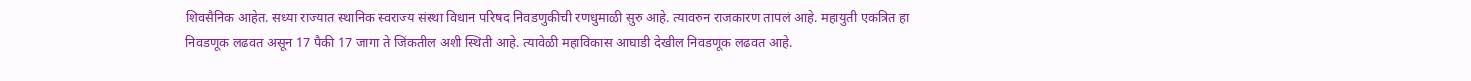शिवसैनिक आहेत. सध्या राज्यात स्थानिक स्वराज्य संस्था विधान परिषद निवडणुकीची रणधुमाळी सुरु आहे. त्यावरुन राजकारण तापलं आहे. महायुती एकत्रित हा निवडणूक लढवत असून 17 पैकी 17 जागा ते जिंकतील अशी स्थिती आहे. त्यावेळी महाविकास आघाडी देखील निवडणूक लढवत आहे.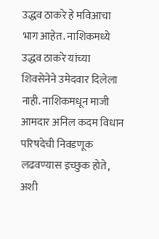उद्धव ठाकरे हे मविआचा भाग आहेत. नाशिकमध्ये उद्धव ठाकरे यांच्या शिवसेनेने उमेदवार दिलेला नाही. नाशिकमधून माजी आमदार अनिल कदम विधान परिषदेची निवडणूक लढवण्यास इच्छुक होते, अशी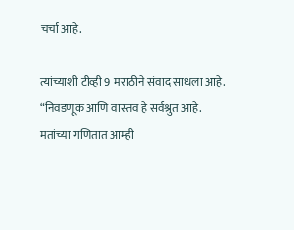चर्चा आहे.

त्यांच्याशी टीव्ही 9 मराठीने संवाद साधला आहे. “निवडणूक आणि वास्तव हे सर्वश्रुत आहे. मतांच्या गणितात आम्ही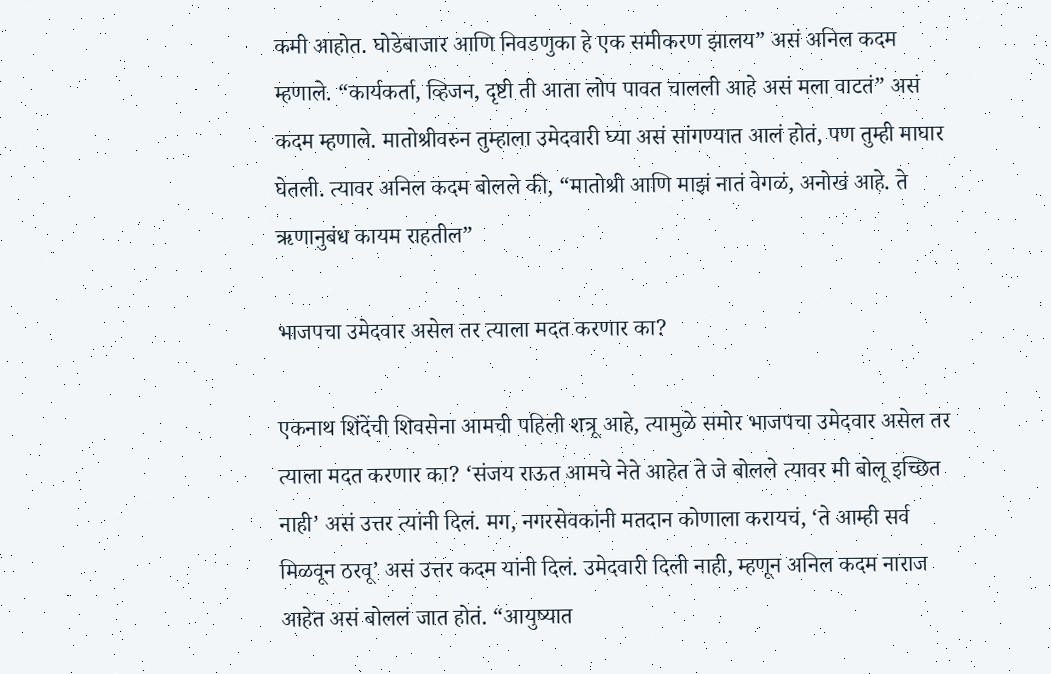कमी आहोत. घोडेबाजार आणि निवडणुका हे एक समीकरण झालय” असं अनिल कदम म्हणाले. “कार्यकर्ता, व्हिजन, दृष्टी ती आता लोप पावत चालली आहे असं मला वाटतं” असं कदम म्हणाले. मातोश्रीवरुन तुम्हाला उमेदवारी घ्या असं सांगण्यात आलं होतं, पण तुम्ही माघार घेतली. त्यावर अनिल कदम बोलले की, “मातोश्री आणि माझं नातं वेगळं, अनोखं आहे. ते ऋणानुबंध कायम राहतील”

भाजपचा उमेदवार असेल तर त्याला मदत करणार का?

एकनाथ शिंदेंची शिवसेना आमची पहिली शत्रू आहे, त्यामुळे समोर भाजपचा उमेदवार असेल तर त्याला मदत करणार का? ‘संजय राऊत आमचे नेते आहेत ते जे बोलले त्यावर मी बोलू इच्छित नाही’ असं उत्तर त्यांनी दिलं. मग, नगरसेवकांनी मतदान कोणाला करायचं, ‘ते आम्ही सर्व मिळवून ठरवू’ असं उत्तर कदम यांनी दिलं. उमेदवारी दिली नाही, म्हणून अनिल कदम नाराज आहेत असं बोललं जात होतं. “आयुष्यात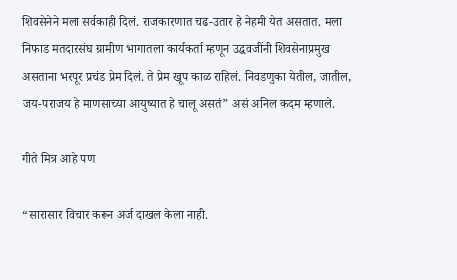शिवसेनेने मला सर्वकाही दिलं. राजकारणात चढ-उतार हे नेहमी येत असतात. मला निफाड मतदारसंघ ग्रामीण भागातला कार्यकर्ता म्हणून उद्धवजींनी शिवसेनाप्रमुख असताना भरपूर प्रचंड प्रेम दिलं. ते प्रेम खूप काळ राहिलं. निवडणुका येतील, जातील, जय-पराजय हे माणसाच्या आयुष्यात हे चालू असतं” असं अनिल कदम म्हणाले.

गीते मित्र आहे पण

“सारासार विचार करून अर्ज दाखल केला नाही.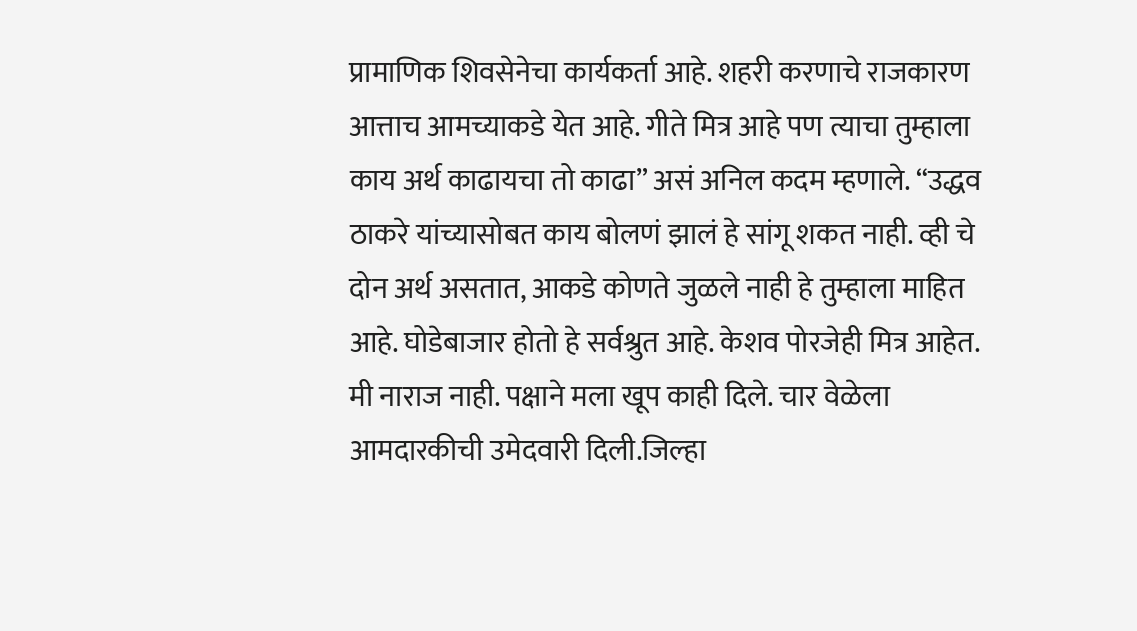प्रामाणिक शिवसेनेचा कार्यकर्ता आहे. शहरी करणाचे राजकारण आत्ताच आमच्याकडे येत आहे. गीते मित्र आहे पण त्याचा तुम्हाला काय अर्थ काढायचा तो काढा” असं अनिल कदम म्हणाले. “उद्धव ठाकरे यांच्यासोबत काय बोलणं झालं हे सांगू शकत नाही. व्ही चे दोन अर्थ असतात, आकडे कोणते जुळले नाही हे तुम्हाला माहित आहे. घोडेबाजार होतो हे सर्वश्रुत आहे. केशव पोरजेही मित्र आहेत. मी नाराज नाही. पक्षाने मला खूप काही दिले. चार वेळेला आमदारकीची उमेदवारी दिली.जिल्हा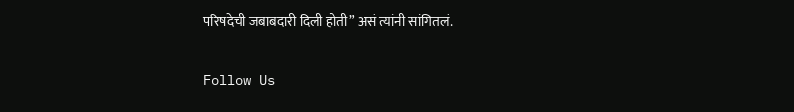परिषदेची जबाबदारी दिली होती” असं त्यांनी सांगितलं.

Follow Us